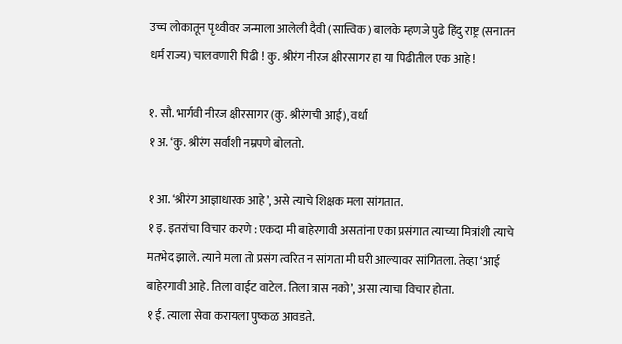उच्च लोकातून पृथ्वीवर जन्माला आलेली दैवी (सात्त्विक) बालके म्हणजे पुढे हिंदु राष्ट्र (सनातन धर्म राज्य) चालवणारी पिढी ! कु. श्रीरंग नीरज क्षीरसागर हा या पिढीतील एक आहे !

१. सौ. भार्गवी नीरज क्षीरसागर (कु. श्रीरंगची आई), वर्धा
१ अ. ‘कु. श्रीरंग सर्वांशी नम्रपणे बोलतो.

१ आ. ‘श्रीरंग आज्ञाधारक आहे’, असे त्याचे शिक्षक मला सांगतात.
१ इ. इतरांचा विचार करणे : एकदा मी बाहेरगावी असतांना एका प्रसंगात त्याच्या मित्रांशी त्याचे मतभेद झाले. त्याने मला तो प्रसंग त्वरित न सांगता मी घरी आल्यावर सांगितला. तेव्हा ‘आई बाहेरगावी आहे. तिला वाईट वाटेल. तिला त्रास नको’, असा त्याचा विचार होता.
१ ई. त्याला सेवा करायला पुष्कळ आवडते.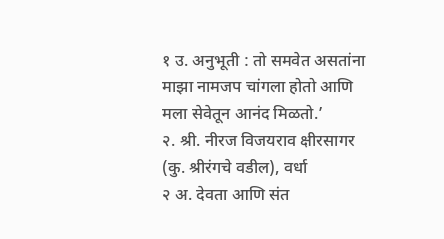१ उ. अनुभूती : तो समवेत असतांना माझा नामजप चांगला होतो आणि मला सेवेतून आनंद मिळतो.’
२. श्री. नीरज विजयराव क्षीरसागर (कु. श्रीरंगचे वडील), वर्धा
२ अ. देवता आणि संत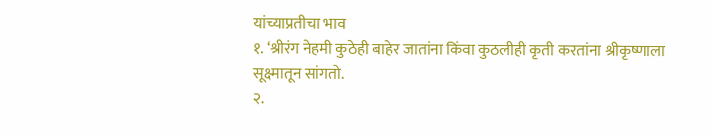यांच्याप्रतीचा भाव
१. ‘श्रीरंग नेहमी कुठेही बाहेर जातांना किंवा कुठलीही कृती करतांना श्रीकृष्णाला सूक्ष्मातून सांगतो.
२.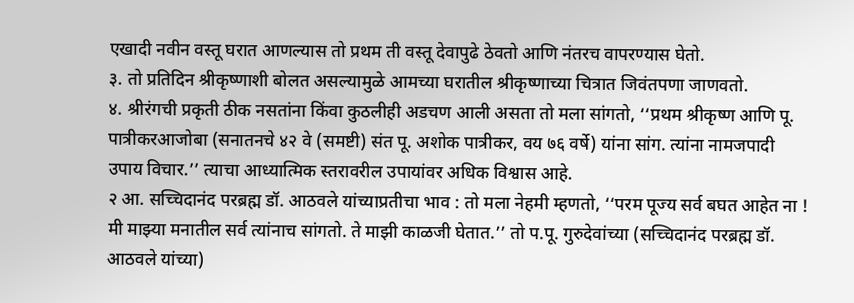एखादी नवीन वस्तू घरात आणल्यास तो प्रथम ती वस्तू देवापुढे ठेवतो आणि नंतरच वापरण्यास घेतो.
३. तो प्रतिदिन श्रीकृष्णाशी बोलत असल्यामुळे आमच्या घरातील श्रीकृष्णाच्या चित्रात जिवंतपणा जाणवतो.
४. श्रीरंगची प्रकृती ठीक नसतांना किंवा कुठलीही अडचण आली असता तो मला सांगतो, ‘‘प्रथम श्रीकृष्ण आणि पू. पात्रीकरआजोबा (सनातनचे ४२ वे (समष्टी) संत पू. अशोक पात्रीकर, वय ७६ वर्षे) यांना सांग. त्यांना नामजपादी उपाय विचार.’’ त्याचा आध्यात्मिक स्तरावरील उपायांवर अधिक विश्वास आहे.
२ आ. सच्चिदानंद परब्रह्म डॉ. आठवले यांच्याप्रतीचा भाव : तो मला नेहमी म्हणतो, ‘‘परम पूज्य सर्व बघत आहेत ना ! मी माझ्या मनातील सर्व त्यांनाच सांगतो. ते माझी काळजी घेतात.’’ तो प.पू. गुरुदेवांच्या (सच्चिदानंद परब्रह्म डॉ. आठवले यांच्या)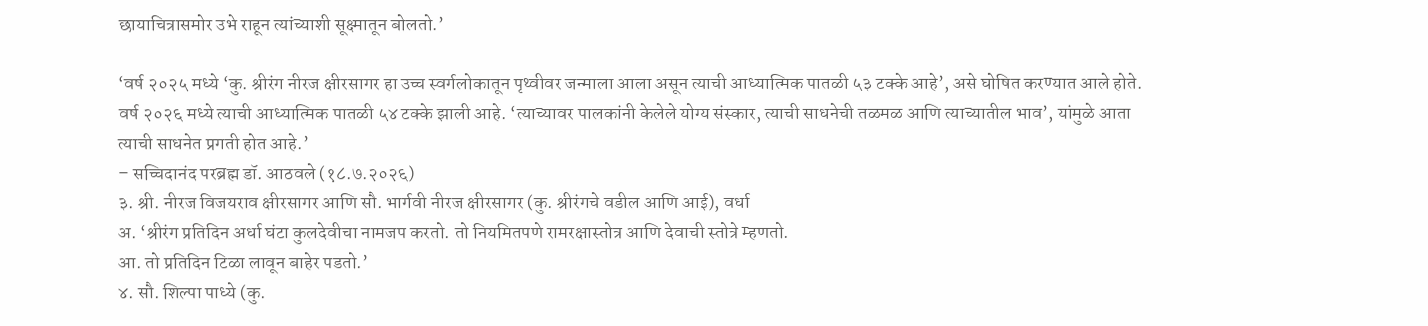छायाचित्रासमोर उभे राहून त्यांच्याशी सूक्ष्मातून बोलतो.’

‘वर्ष २०२५ मध्ये ‘कु. श्रीरंग नीरज क्षीरसागर हा उच्च स्वर्गलोकातून पृथ्वीवर जन्माला आला असून त्याची आध्यात्मिक पातळी ५३ टक्के आहे’, असे घोषित करण्यात आले होते. वर्ष २०२६ मध्ये त्याची आध्यात्मिक पातळी ५४ टक्के झाली आहे. ‘त्याच्यावर पालकांनी केलेले योग्य संस्कार, त्याची साधनेची तळमळ आणि त्याच्यातील भाव’, यांमुळे आता त्याची साधनेत प्रगती होत आहे.’
– सच्चिदानंद परब्रह्म डॉ. आठवले (१८.७.२०२६)
३. श्री. नीरज विजयराव क्षीरसागर आणि सौ. भार्गवी नीरज क्षीरसागर (कु. श्रीरंगचे वडील आणि आई), वर्धा
अ. ‘श्रीरंग प्रतिदिन अर्धा घंटा कुलदेवीचा नामजप करतो. तो नियमितपणे रामरक्षास्तोत्र आणि देवाची स्तोत्रे म्हणतो.
आ. तो प्रतिदिन टिळा लावून बाहेर पडतो.’
४. सौ. शिल्पा पाध्ये (कु.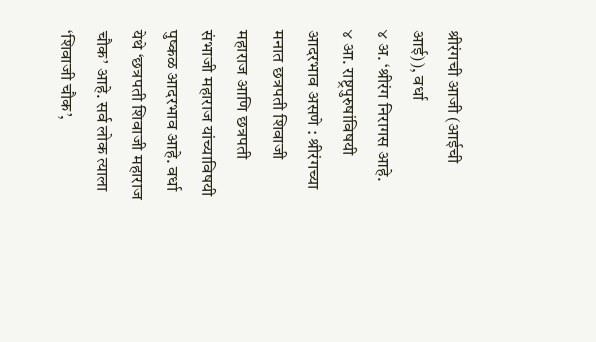श्रीरंगची आजी (आईची आई)), वर्धा
४ अ. ‘श्रीरंग निरागस आहे.
४ आ. राष्ट्रपुरुषांविषयी आदरभाव असणे : श्रीरंगच्या मनात छत्रपती शिवाजी महाराज आणि छत्रपती संभाजी महाराज यांच्याविषयी पुष्कळ आदरभाव आहे. वर्धा येथे ‘छत्रपती शिवाजी महाराज चौक’ आहे. सर्व लोक त्याला ‘शिवाजी चौक’,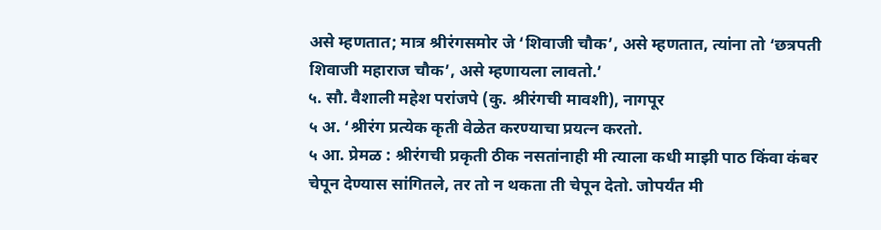असे म्हणतात; मात्र श्रीरंगसमोर जे ‘शिवाजी चौक’, असे म्हणतात, त्यांना तो ‘छत्रपती शिवाजी महाराज चौक’, असे म्हणायला लावतो.’
५. सौ. वैशाली महेश परांजपे (कु. श्रीरंगची मावशी), नागपूर
५ अ. ‘श्रीरंग प्रत्येक कृती वेळेत करण्याचा प्रयत्न करतो.
५ आ. प्रेमळ : श्रीरंगची प्रकृती ठीक नसतांनाही मी त्याला कधी माझी पाठ किंवा कंबर चेपून देण्यास सांगितले, तर तो न थकता ती चेपून देतो. जोपर्यंत मी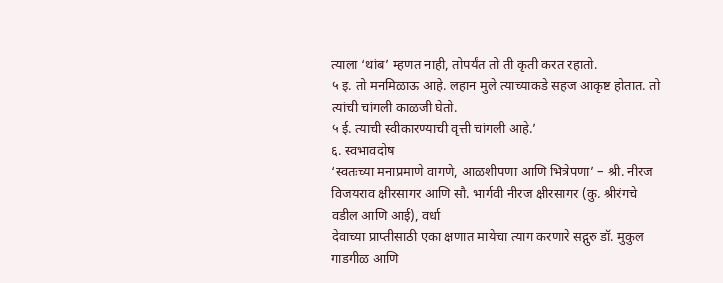त्याला ‘थांब’ म्हणत नाही, तोपर्यंत तो ती कृती करत रहातो.
५ इ. तो मनमिळाऊ आहे. लहान मुले त्याच्याकडे सहज आकृष्ट होतात. तो त्यांची चांगली काळजी घेतो.
५ ई. त्याची स्वीकारण्याची वृत्ती चांगली आहे.’
६. स्वभावदोष
‘स्वतःच्या मनाप्रमाणे वागणे, आळशीपणा आणि भित्रेपणा’ – श्री. नीरज विजयराव क्षीरसागर आणि सौ. भार्गवी नीरज क्षीरसागर (कु. श्रीरंगचे वडील आणि आई), वर्धा
देवाच्या प्राप्तीसाठी एका क्षणात मायेचा त्याग करणारे सद्गुरु डॉ. मुकुल गाडगीळ आणि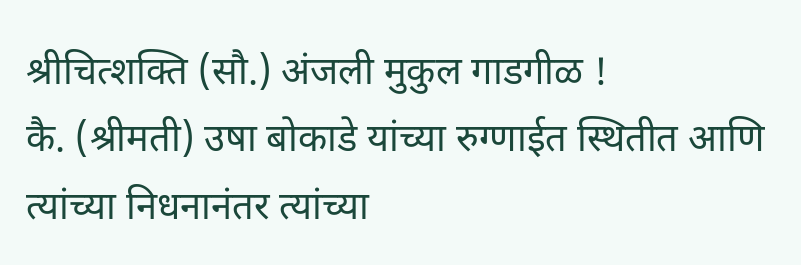श्रीचित्शक्ति (सौ.) अंजली मुकुल गाडगीळ !
कै. (श्रीमती) उषा बोकाडे यांच्या रुग्णाईत स्थितीत आणि त्यांच्या निधनानंतर त्यांच्या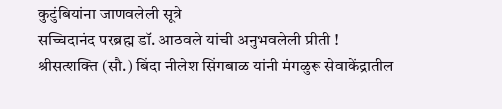कुटुंबियांना जाणवलेली सूत्रे
सच्चिदानंद परब्रह्म डॉ. आठवले यांची अनुभवलेली प्रीती !
श्रीसत्शक्ति (सौ.) बिंदा नीलेश सिंगबाळ यांनी मंगळुरू सेवाकेंद्रातील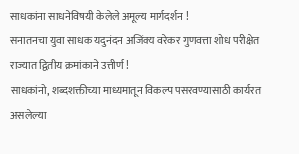साधकांना साधनेविषयी केलेले अमूल्य मार्गदर्शन !
सनातनचा युवा साधक यदुनंदन अजिंक्य वरेकर गुणवत्ता शोध परीक्षेत राज्यात द्वितीय क्रमांकाने उत्तीर्ण !
साधकांनो, शब्दशक्तीच्या माध्यमातून विकल्प पसरवण्यासाठी कार्यरत असलेल्या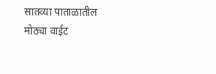सातव्या पाताळातील मोठ्या वाईट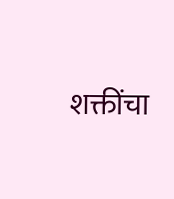शक्तींचा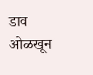डाव ओळखून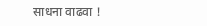साधना वाढवा !